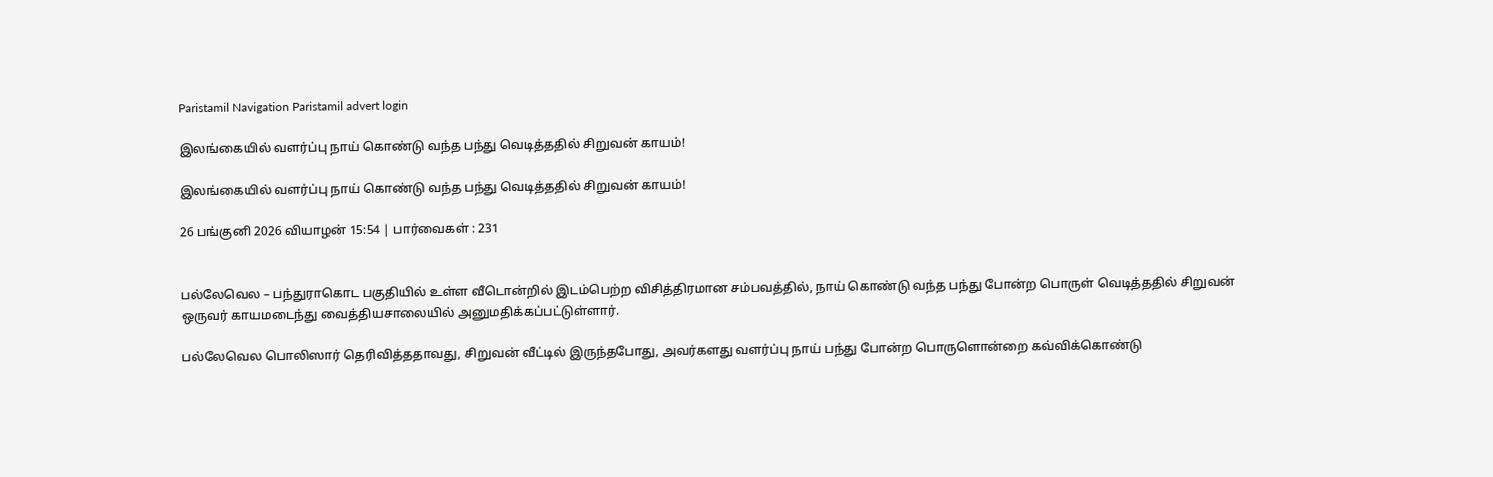Paristamil Navigation Paristamil advert login

இலங்கையில் வளர்ப்பு நாய் கொண்டு வந்த பந்து வெடித்ததில் சிறுவன் காயம்!

இலங்கையில் வளர்ப்பு நாய் கொண்டு வந்த பந்து வெடித்ததில் சிறுவன் காயம்!

26 பங்குனி 2026 வியாழன் 15:54 | பார்வைகள் : 231


பல்லேவெல – பந்துராகொட பகுதியில் உள்ள வீடொன்றில் இடம்பெற்ற விசித்திரமான சம்பவத்தில், நாய் கொண்டு வந்த பந்து போன்ற பொருள் வெடித்ததில் சிறுவன் ஒருவர் காயமடைந்து வைத்தியசாலையில் அனுமதிக்கப்பட்டுள்ளார்.

பல்லேவெல பொலிஸார் தெரிவித்ததாவது, சிறுவன் வீட்டில் இருந்தபோது, அவர்களது வளர்ப்பு நாய் பந்து போன்ற பொருளொன்றை கவ்விக்கொண்டு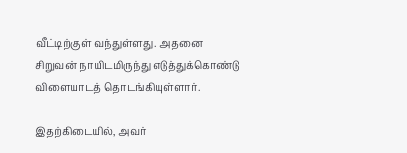வீட்டிற்குள் வந்துள்ளது. அதனை சிறுவன் நாயிடமிருந்து எடுத்துக்கொண்டு விளையாடத் தொடங்கியுள்ளார்.

இதற்கிடையில், அவர்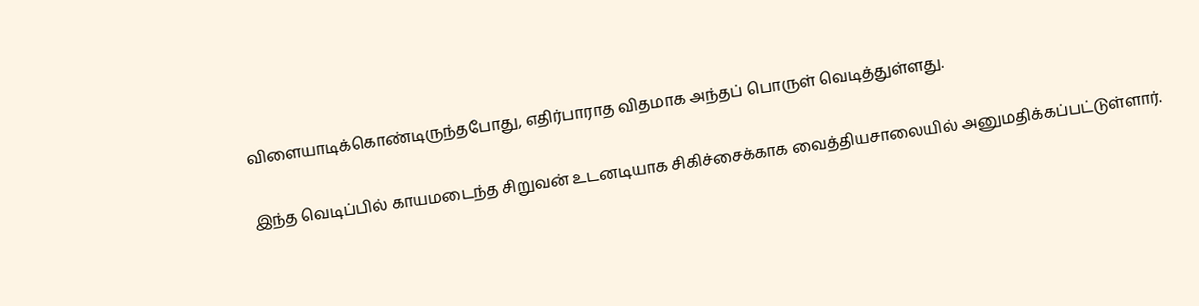விளையாடிக்கொண்டிருந்தபோது, எதிர்பாராத விதமாக அந்தப் பொருள் வெடித்துள்ளது.

இந்த வெடிப்பில் காயமடைந்த சிறுவன் உடனடியாக சிகிச்சைக்காக வைத்தியசாலையில் அனுமதிக்கப்பட்டுள்ளார்.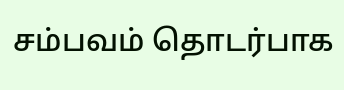சம்பவம் தொடர்பாக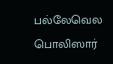பல்லேவெல பொலிஸார்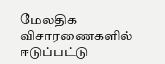மேலதிக விசாரணைகளில் ஈடுப்பட்டு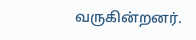வருகின்றனர்.